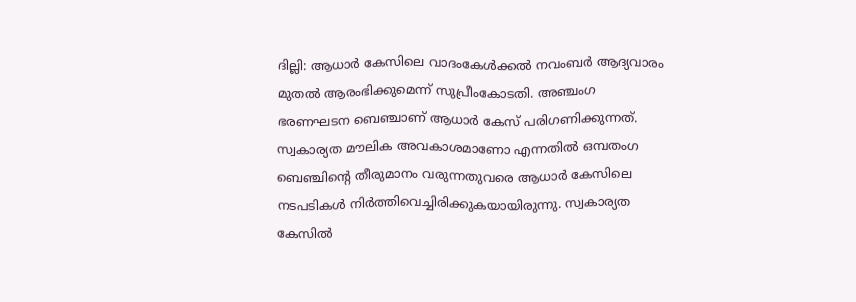ദില്ലി: ആധാര്‍ കേസിലെ വാദംകേൾക്കൽ നവംബര്‍ ആദ്യവാരം മുതൽ ആരംഭിക്കുമെന്ന് സുപ്രീംകോടതി. അഞ്ചംഗ ഭരണഘടന ബെഞ്ചാണ് ആധാര്‍ കേസ് പരിഗണിക്കുന്നത്. സ്വകാര്യത മൗലിക അവകാശമാണോ എന്നതിൽ ഒമ്പതംഗ ബെഞ്ചിന്റെ തീരുമാനം വരുന്നതുവരെ ആധാര്‍ കേസിലെ നടപടികൾ നിര്‍ത്തിവെച്ചിരിക്കുകയായിരുന്നു. സ്വകാര്യത കേസിൽ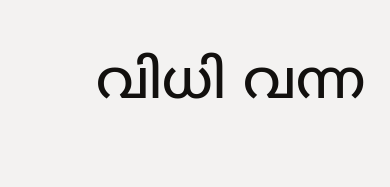വിധി വന്ന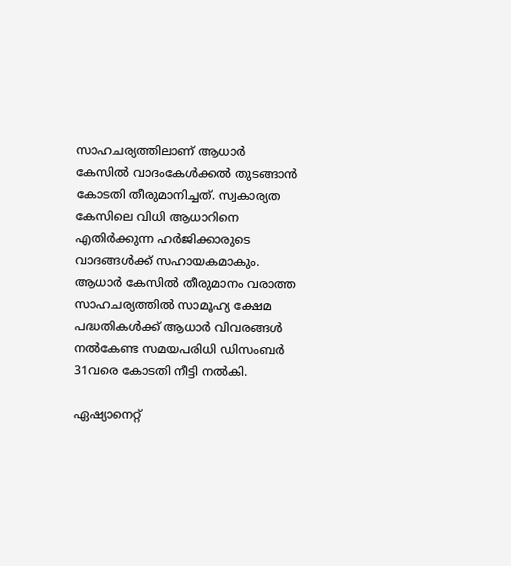സാഹചര്യത്തിലാണ് ആധാര്‍ കേസിൽ വാദംകേൾക്കൽ തുടങ്ങാൻ കോടതി തീരുമാനിച്ചത്. സ്വകാര്യത കേസിലെ വിധി ആധാറിനെ എതിര്‍ക്കുന്ന ഹര്‍ജിക്കാരുടെ വാദങ്ങൾക്ക് സഹായകമാകും. ആധാര്‍ കേസിൽ തീരുമാനം വരാത്ത സാഹചര്യത്തിൽ സാമൂഹ്യ ക്ഷേമ പദ്ധതികൾക്ക് ആധാര്‍ വിവരങ്ങൾ നൽകേണ്ട സമയപരിധി ഡിസംബര്‍ 31വരെ കോടതി നീട്ടി നൽകി.

ഏഷ്യാനെറ്റ്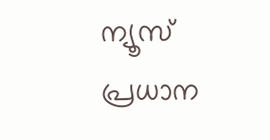ന്യൂസ് പ്രധാന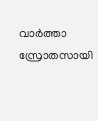വാർത്താ സ്രോതസായി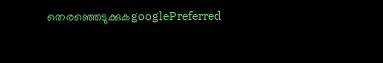തെരഞ്ഞെടുക്കുകgooglePreferred